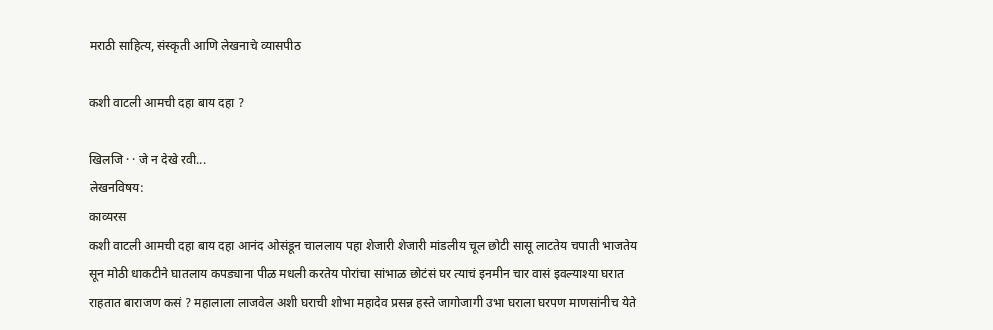मराठी साहित्य, संस्कृती आणि लेखनाचे व्यासपीठ

कशी वाटली आमची दहा बाय दहा ?

खिलजि · · जे न देखे रवी...
लेखनविषय:
काव्यरस
कशी वाटली आमची दहा बाय दहा आनंद ओसंडून चाललाय पहा शेजारी शेजारी मांडलीय चूल छोटी सासू लाटतेय चपाती भाजतेय सून मोठी धाकटीने घातलाय कपड्याना पीळ मधली करतेय पोरांचा सांभाळ छोटंसं घर त्याचं इनमीन चार वासं इवल्याश्या घरात राहतात बाराजण कसं ? महालाला लाजवेल अशी घराची शोभा महादेव प्रसन्न हस्ते जागोजागी उभा घराला घरपण माणसांनीच येते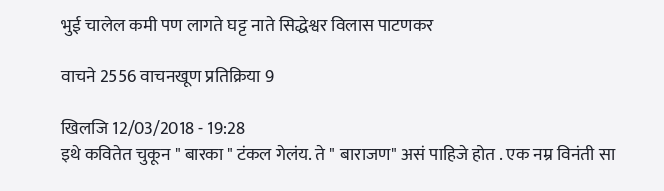भुई चालेल कमी पण लागते घट्ट नाते सिद्धेश्वर विलास पाटणकर

वाचने 2556 वाचनखूण प्रतिक्रिया 9

खिलजि 12/03/2018 - 19:28
इथे कवितेत चुकून " बारका " टंकल गेलंय. ते " बाराजण" असं पाहिजे होत . एक नम्र विनंती सा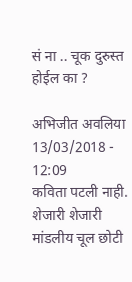सं ना .. चूक दुरुस्त होईल का ?

अभिजीत अवलिया 13/03/2018 - 12:09
कविता पटली नाही.
शेजारी शेजारी मांडलीय चूल छोटी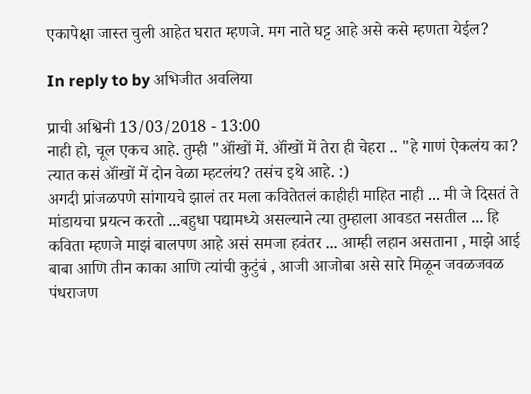एकापेक्षा जास्त चुली आहेत घरात म्हणजे. मग नाते घट्ट आहे असे कसे म्हणता येईल?

In reply to by अभिजीत अवलिया

प्राची अश्विनी 13/03/2018 - 13:00
नाही हो, चूल एकच आहे. तुम्ही "ऑंखों में. ऑंखों में तेरा ही चेहरा .. "हे गाणं ऐकलंय का? त्यात कसं ऑंखों में दोन वेळा म्हटलंय? तसंच इथे आहे. :)
अगदी प्रांजळपणे सांगायचे झालं तर मला कवितेतलं काहीही माहित नाही ... मी जे दिसतं ते मांडायचा प्रयत्न करतो ...बहुधा पद्यामध्ये असल्याने त्या तुम्हाला आवडत नसतील ... हि कविता म्हणजे माझं बालपण आहे असं समजा हवंतर ... आम्ही लहान असताना , माझे आई बाबा आणि तीन काका आणि त्यांची कुटुंबं , आजी आजोबा असे सारे मिळून जवळजवळ पंधराजण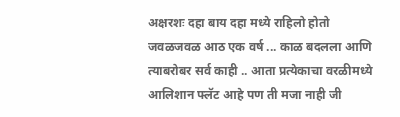अक्षरशः दहा बाय दहा मध्ये राहिलो होतो जवळजवळ आठ एक वर्ष ... काळ बदलला आणि त्याबरोबर सर्व काही .. आता प्रत्येकाचा वरळीमध्ये आलिशान फ्लॅट आहे पण ती मजा नाही जी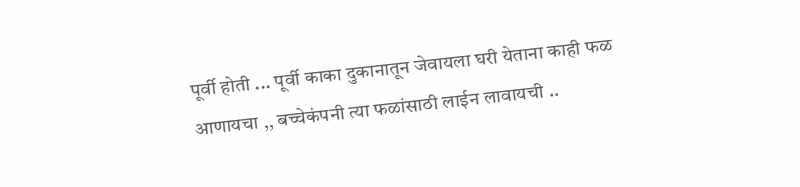पूर्वी होती ... पूर्वी काका दुकानातून जेवायला घरी येताना काही फळ आणायचा ,, बच्चेकंपनी त्या फळांसाठी लाईन लावायची ..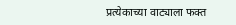प्रत्येकाच्या वाट्याला फक्त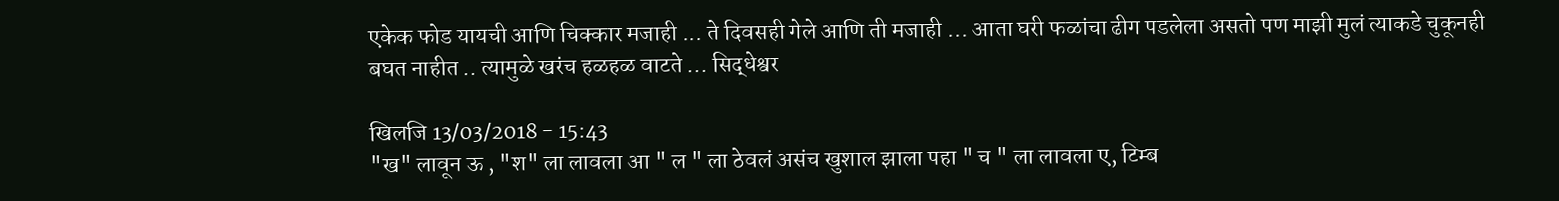एकेक फोड यायची आणि चिक्कार मजाही ... ते दिवसही गेले आणि ती मजाही ... आता घरी फळांचा ढीग पडलेला असतो पण माझी मुलं त्याकडे चुकूनही बघत नाहीत .. त्यामुळे खरंच हळहळ वाटते ... सिद्धेश्वर

खिलजि 13/03/2018 - 15:43
"ख" लावून ऊ , "श" ला लावला आ " ल " ला ठेवलं असंच खुशाल झाला पहा " च " ला लावला ए, टिम्ब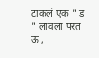टाकलं एक " ड " लावला परत ऊ ,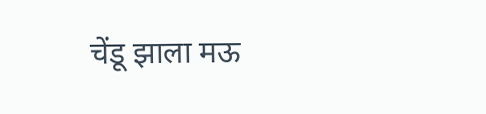चेंडू झाला मऊ